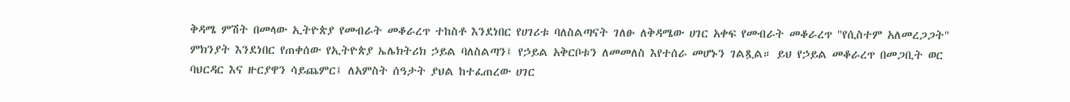ቅዳሜ ምሽት በመላው ኢትዮጵያ የመብራት መቆራረጥ ተከስቶ እንደነበር የሀገሪቱ ባለስልጣናት ገለፁ ለቅዳሜው ሀገር አቀፍ የመብራት መቆራረጥ "የሲስተም አለመረጋጋት" ምክንያት እንደነበር የጠቀሰው የኢትዮጵያ ኤሌክትሪክ ኃይል ባለስልጣን፤ የኃይል አቅርቦቱን ለመመለስ እየተሰራ መሆኑን ገልጿል። ይህ የኃይል መቆራረጥ በመጋቢት ወር ባህርዳር እና ዙርያዋን ሳይጨምር፤ ለአምስት ሰዓታት ያህል ከተፈጠረው ሀገር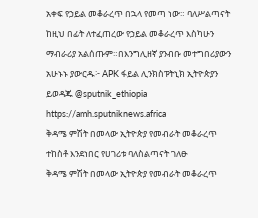አቀፍ የኃይል መቆራረጥ በኋላ የመጣ ነው። ባለሥልጣናት ከዚህ በፊት ለተፈጠረው የኃይል መቆራረጥ እስካሁን ማብራሪያ አልሰጡም።በእንግሊዘኛ ያንብቡ መተግበሪያውን አሁኑኑ ያውርዱ፦ APK ፋይል ሊንክስፑትኒክ ኢትዮጵያን ይወዳጁ @sputnik_ethiopia
https://amh.sputniknews.africa
ቅዳሜ ምሽት በመላው ኢትዮጵያ የመብራት መቆራረጥ ተከስቶ እንደነበር የሀገሪቱ ባለስልጣናት ገለፁ
ቅዳሜ ምሽት በመላው ኢትዮጵያ የመብራት መቆራረጥ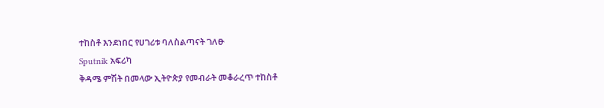ተከስቶ እንደነበር የሀገሪቱ ባለስልጣናት ገለፁ
Sputnik አፍሪካ
ቅዳሜ ምሽት በመላው ኢትዮጵያ የመብራት መቆራረጥ ተከስቶ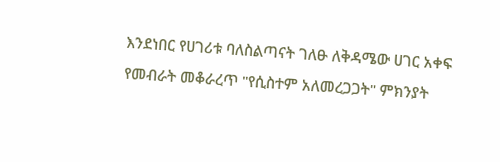እንደነበር የሀገሪቱ ባለስልጣናት ገለፁ ለቅዳሜው ሀገር አቀፍ የመብራት መቆራረጥ "የሲስተም አለመረጋጋት" ምክንያት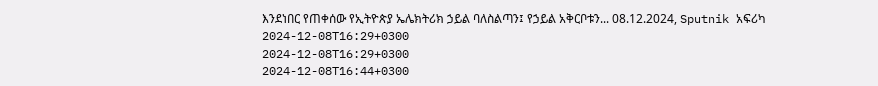እንደነበር የጠቀሰው የኢትዮጵያ ኤሌክትሪክ ኃይል ባለስልጣን፤ የኃይል አቅርቦቱን... 08.12.2024, Sputnik አፍሪካ
2024-12-08T16:29+0300
2024-12-08T16:29+0300
2024-12-08T16:44+0300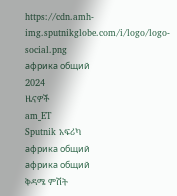https://cdn.amh-img.sputnikglobe.com/i/logo/logo-social.png
африка общий
2024
ዜናዎች
am_ET
Sputnik አፍሪካ
африка общий
африка общий
ቅዳሜ ምሽት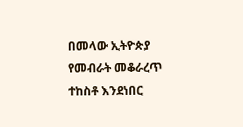በመላው ኢትዮጵያ የመብራት መቆራረጥ ተከስቶ እንደነበር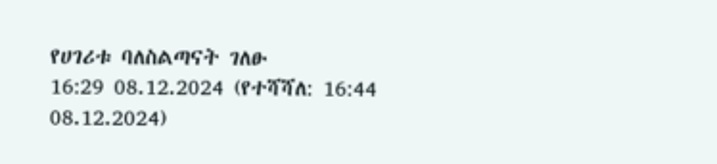የሀገሪቱ ባለስልጣናት ገለፁ
16:29 08.12.2024 (የተሻሻለ: 16:44 08.12.2024)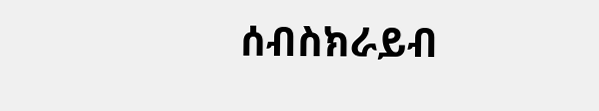ሰብስክራይብ